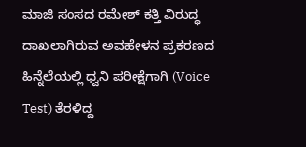ಮಾಜಿ ಸಂಸದ ರಮೇಶ್ ಕತ್ತಿ ವಿರುದ್ಧ ದಾಖಲಾಗಿರುವ ಅವಹೇಳನ ಪ್ರಕರಣದ ಹಿನ್ನೆಲೆಯಲ್ಲಿ ಧ್ವನಿ ಪರೀಕ್ಷೆಗಾಗಿ (Voice Test) ತೆರಳಿದ್ದ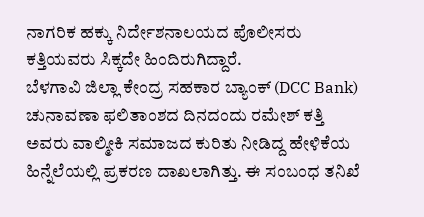ನಾಗರಿಕ ಹಕ್ಕು ನಿರ್ದೇಶನಾಲಯದ ಪೊಲೀಸರು ಕತ್ತಿಯವರು ಸಿಕ್ಕದೇ ಹಿಂದಿರುಗಿದ್ದಾರೆ.
ಬೆಳಗಾವಿ ಜಿಲ್ಲಾ ಕೇಂದ್ರ ಸಹಕಾರ ಬ್ಯಾಂಕ್ (DCC Bank) ಚುನಾವಣಾ ಫಲಿತಾಂಶದ ದಿನದಂದು ರಮೇಶ್ ಕತ್ತಿ ಅವರು ವಾಲ್ಮೀಕಿ ಸಮಾಜದ ಕುರಿತು ನೀಡಿದ್ದ ಹೇಳಿಕೆಯ ಹಿನ್ನೆಲೆಯಲ್ಲಿ ಪ್ರಕರಣ ದಾಖಲಾಗಿತ್ತು. ಈ ಸಂಬಂಧ ತನಿಖೆ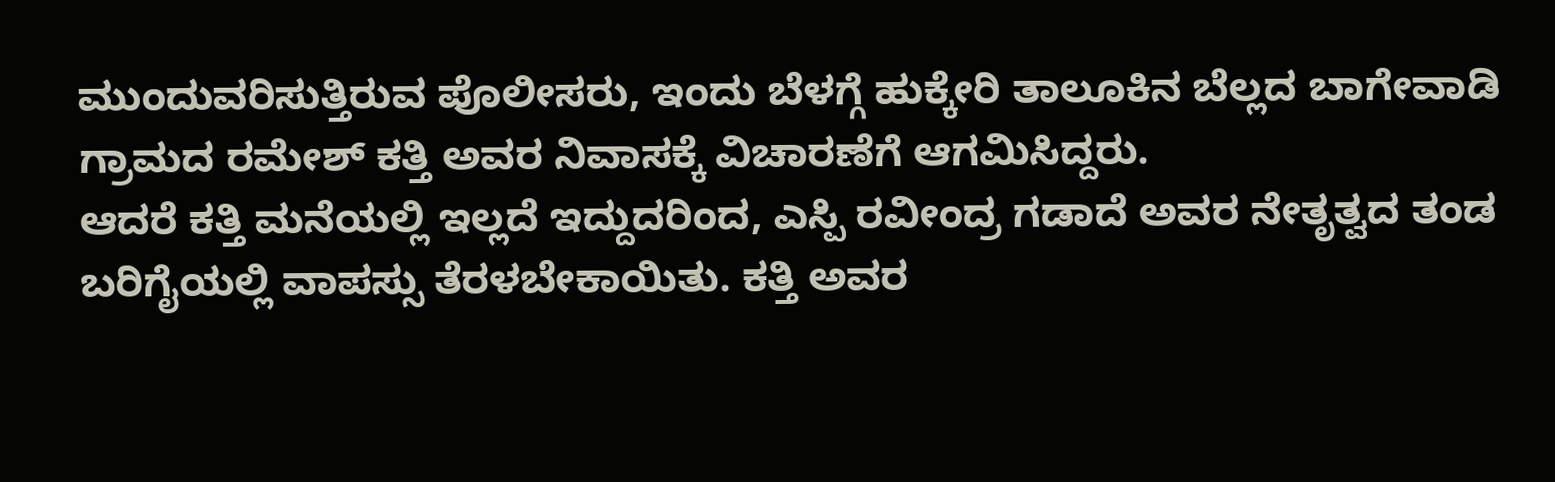ಮುಂದುವರಿಸುತ್ತಿರುವ ಪೊಲೀಸರು, ಇಂದು ಬೆಳಗ್ಗೆ ಹುಕ್ಕೇರಿ ತಾಲೂಕಿನ ಬೆಲ್ಲದ ಬಾಗೇವಾಡಿ ಗ್ರಾಮದ ರಮೇಶ್ ಕತ್ತಿ ಅವರ ನಿವಾಸಕ್ಕೆ ವಿಚಾರಣೆಗೆ ಆಗಮಿಸಿದ್ದರು.
ಆದರೆ ಕತ್ತಿ ಮನೆಯಲ್ಲಿ ಇಲ್ಲದೆ ಇದ್ದುದರಿಂದ, ಎಸ್ಪಿ ರವೀಂದ್ರ ಗಡಾದೆ ಅವರ ನೇತೃತ್ವದ ತಂಡ ಬರಿಗೈಯಲ್ಲಿ ವಾಪಸ್ಸು ತೆರಳಬೇಕಾಯಿತು. ಕತ್ತಿ ಅವರ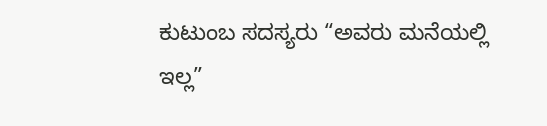ಕುಟುಂಬ ಸದಸ್ಯರು “ಅವರು ಮನೆಯಲ್ಲಿ ಇಲ್ಲ”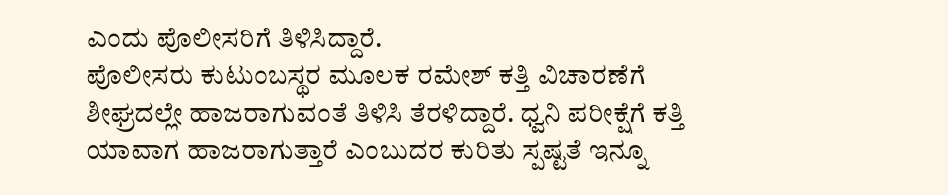ಎಂದು ಪೊಲೀಸರಿಗೆ ತಿಳಿಸಿದ್ದಾರೆ.
ಪೊಲೀಸರು ಕುಟುಂಬಸ್ಥರ ಮೂಲಕ ರಮೇಶ್ ಕತ್ತಿ ವಿಚಾರಣೆಗೆ ಶೀಘ್ರದಲ್ಲೇ ಹಾಜರಾಗುವಂತೆ ತಿಳಿಸಿ ತೆರಳಿದ್ದಾರೆ. ಧ್ವನಿ ಪರೀಕ್ಷೆಗೆ ಕತ್ತಿ ಯಾವಾಗ ಹಾಜರಾಗುತ್ತಾರೆ ಎಂಬುದರ ಕುರಿತು ಸ್ಪಷ್ಟತೆ ಇನ್ನೂ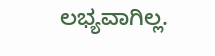ಲಭ್ಯವಾಗಿಲ್ಲ.